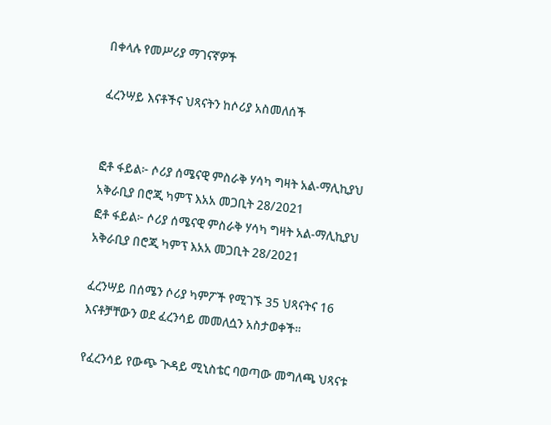በቀላሉ የመሥሪያ ማገናኛዎች

ፈረንሣይ እናቶችና ህጻናትን ከሶሪያ አስመለሰች


ፎቶ ፋይል፦ ሶሪያ ሰሜናዊ ምስራቅ ሃሳካ ግዛት አል-ማሊኪያህ አቅራቢያ በሮጂ ካምፕ እአአ መጋቢት 28/2021
ፎቶ ፋይል፦ ሶሪያ ሰሜናዊ ምስራቅ ሃሳካ ግዛት አል-ማሊኪያህ አቅራቢያ በሮጂ ካምፕ እአአ መጋቢት 28/2021

ፈረንሣይ በሰሜን ሶሪያ ካምፖች የሚገኙ 35 ህጻናትና 16 እናቶቻቸውን ወደ ፈረንሳይ መመለሷን አስታወቀች፡፡

የፈረንሳይ የውጭ ጒዳይ ሚኒስቴር ባወጣው መግለጫ ህጻናቱ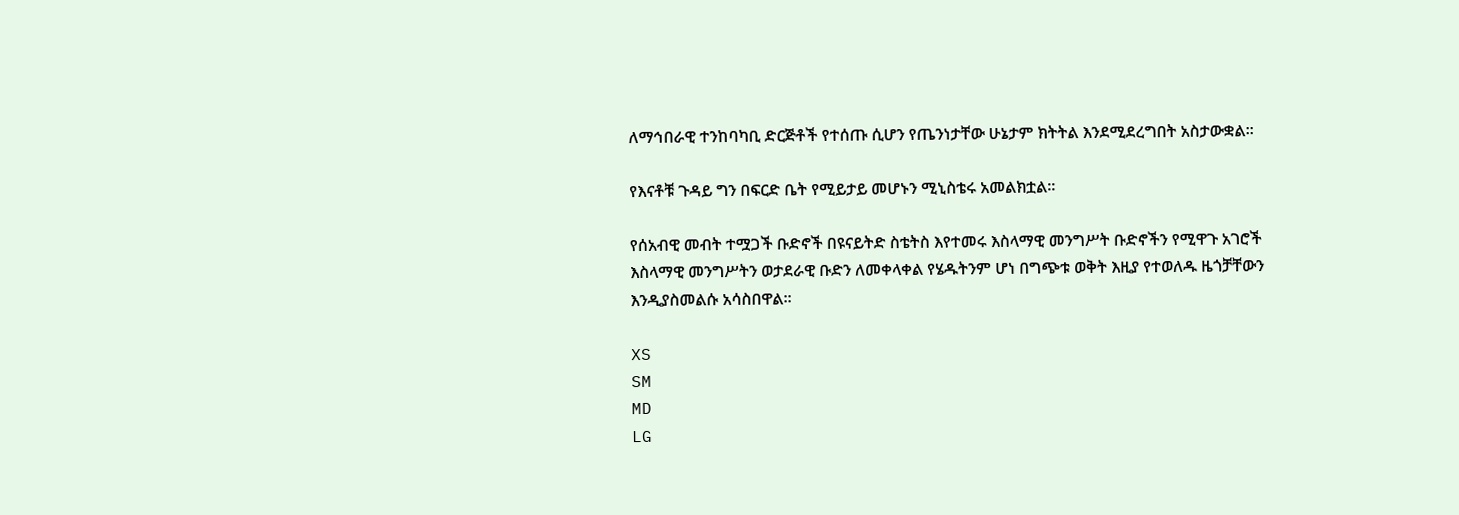ለማኅበራዊ ተንከባካቢ ድርጅቶች የተሰጡ ሲሆን የጤንነታቸው ሁኔታም ክትትል እንደሚደረግበት አስታውቋል፡፡

የእናቶቹ ጉዳይ ግን በፍርድ ቤት የሚይታይ መሆኑን ሚኒስቴሩ አመልክቷል፡፡

የሰአብዊ መብት ተሟጋች ቡድኖች በዩናይትድ ስቴትስ እየተመሩ እስላማዊ መንግሥት ቡድኖችን የሚዋጉ አገሮች እስላማዊ መንግሥትን ወታደራዊ ቡድን ለመቀላቀል የሄዱትንም ሆነ በግጭቱ ወቅት እዚያ የተወለዱ ዜጎቻቸውን እንዲያስመልሱ አሳስበዋል፡፡

XS
SM
MD
LG